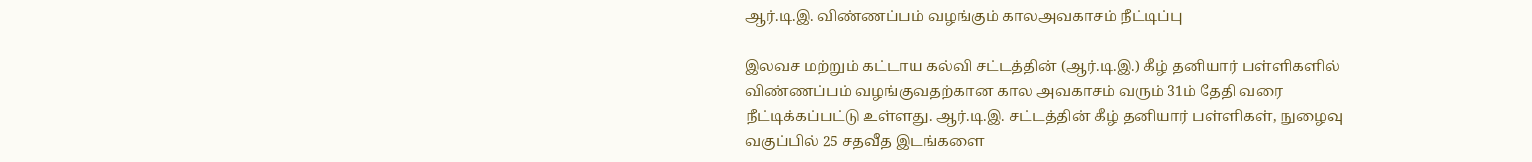ஆர்.டி.இ. விண்ணப்பம் வழங்கும் காலஅவகாசம் நீட்டிப்பு

இலவச மற்றும் கட்டாய கல்வி சட்டத்தின் (ஆர்.டி.இ.) கீழ் தனியார் பள்ளிகளில் விண்ணப்பம் வழங்குவதற்கான கால அவகாசம் வரும் 31ம் தேதி வரை நீட்டிக்கப்பட்டு உள்ளது. ஆர்.டி.இ. சட்டத்தின் கீழ் தனியார் பள்ளிகள், நுழைவு வகுப்பில் 25 சதவீத இடங்களை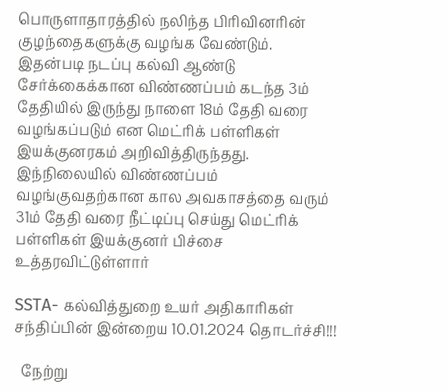பொருளாதாரத்தில் நலிந்த பிரிவினரின் குழந்தைகளுக்கு வழங்க வேண்டும்.
இதன்படி நடப்பு கல்வி ஆண்டு சேர்க்கைக்கான விண்ணப்பம் கடந்த 3ம் தேதியில் இருந்து நாளை 18ம் தேதி வரை வழங்கப்படும் என மெட்ரிக் பள்ளிகள் இயக்குனரகம் அறிவித்திருந்தது. இந்நிலையில் விண்ணப்பம் வழங்குவதற்கான கால அவகாசத்தை வரும் 31ம் தேதி வரை நீட்டிப்பு செய்து மெட்ரிக் பள்ளிகள் இயக்குனர் பிச்சை உத்தரவிட்டுள்ளார்

SSTA- கல்வித்துறை உயர் அதிகாரிகள் சந்திப்பின் இன்றைய 10.01.2024 தொடர்ச்சி!!!

  நேற்று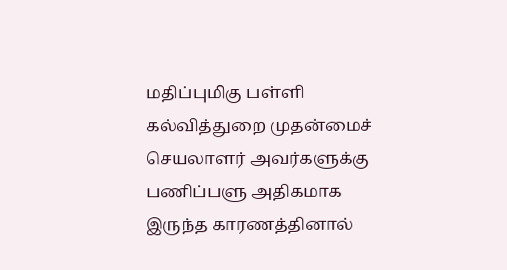மதிப்புமிகு பள்ளி கல்வித்துறை முதன்மைச் செயலாளர் அவர்களுக்கு பணிப்பளு அதிகமாக இருந்த காரணத்தினால்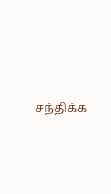சந்திக்க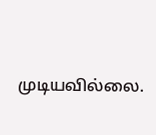முடியவில்லை.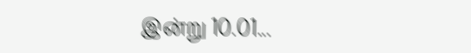இன்று 10.01...